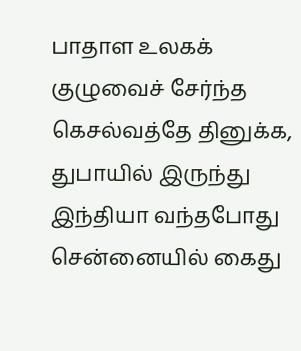பாதாள உலகக் குழுவைச் சேர்ந்த கெசல்வத்தே தினுக்க, துபாயில் இருந்து இந்தியா வந்தபோது சென்னையில் கைது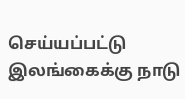செய்யப்பட்டு இலங்கைக்கு நாடு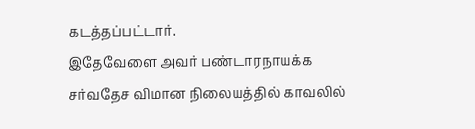கடத்தப்பட்டார்.
இதேவேளை அவர் பண்டாரநாயக்க சர்வதேச விமான நிலையத்தில் காவலில்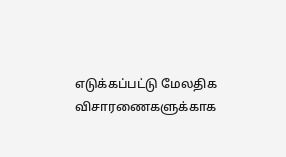எடுக்கப்பட்டு மேலதிக விசாரணைகளுக்காக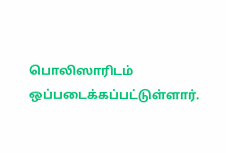பொலிஸாரிடம் ஒப்படைக்கப்பட்டுள்ளார்.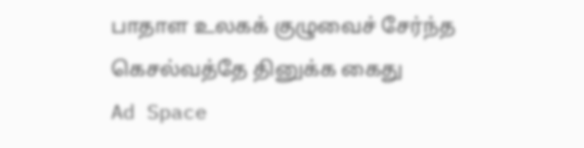பாதாள உலகக் குழுவைச் சேர்ந்த கெசல்வத்தே தினுக்க கைது
Ad Space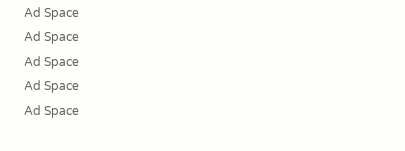Ad Space
Ad Space
Ad Space
Ad Space
Ad Space